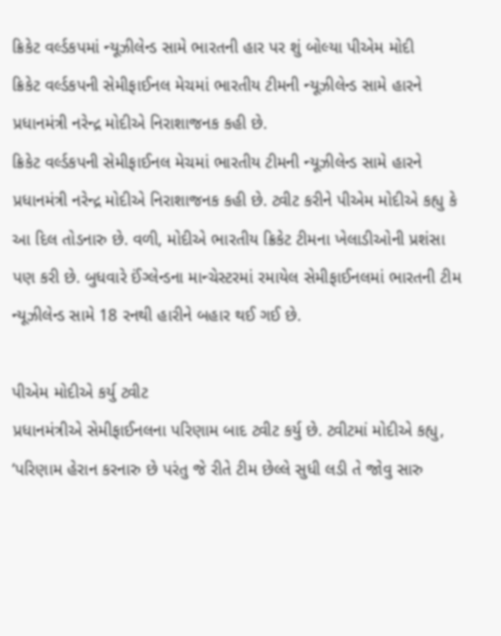ક્રિકેટ વર્લ્ડકપમાં ન્યૂઝીલેન્ડ સામે ભારતની હાર પર શું બોલ્યા પીએમ મોદી
ક્રિકેટ વર્લ્ડકપની સેમીફાઈનલ મેચમાં ભારતીય ટીમની ન્યૂઝીલેન્ડ સામે હારને પ્રધાનમંત્રી નરેન્દ્ર મોદીએ નિરાશાજનક કહી છે.
ક્રિકેટ વર્લ્ડકપની સેમીફાઈનલ મેચમાં ભારતીય ટીમની ન્યૂઝીલેન્ડ સામે હારને પ્રધાનમંત્રી નરેન્દ્ર મોદીએ નિરાશાજનક કહી છે. ટ્વીટ કરીને પીએમ મોદીએ કહ્યુ કે આ દિલ તોડનારુ છે. વળી, મોદીએ ભારતીય ક્રિકેટ ટીમના ખેલાડીઓની પ્રશંસા પણ કરી છે. બુધવારે ઈંગ્લેન્ડના માન્ચેસ્ટરમાં રમાયેલ સેમીફાઈનલમાં ભારતની ટીમ ન્યૂઝીલેન્ડ સામે 18 રનથી હારીને બહાર થઈ ગઈ છે.

પીએમ મોદીએ કર્યુ ટ્વીટ
પ્રધાનમંત્રીએ સેમીફાઈનલના પરિણામ બાદ ટ્વીટ કર્યુ છે. ટ્વીટમાં મોદીએ કહ્યુ, ‘પરિણામ હેરાન કરનારુ છે પરંતુ જે રીતે ટીમ છેલ્લે સુધી લડી તે જોવુ સારુ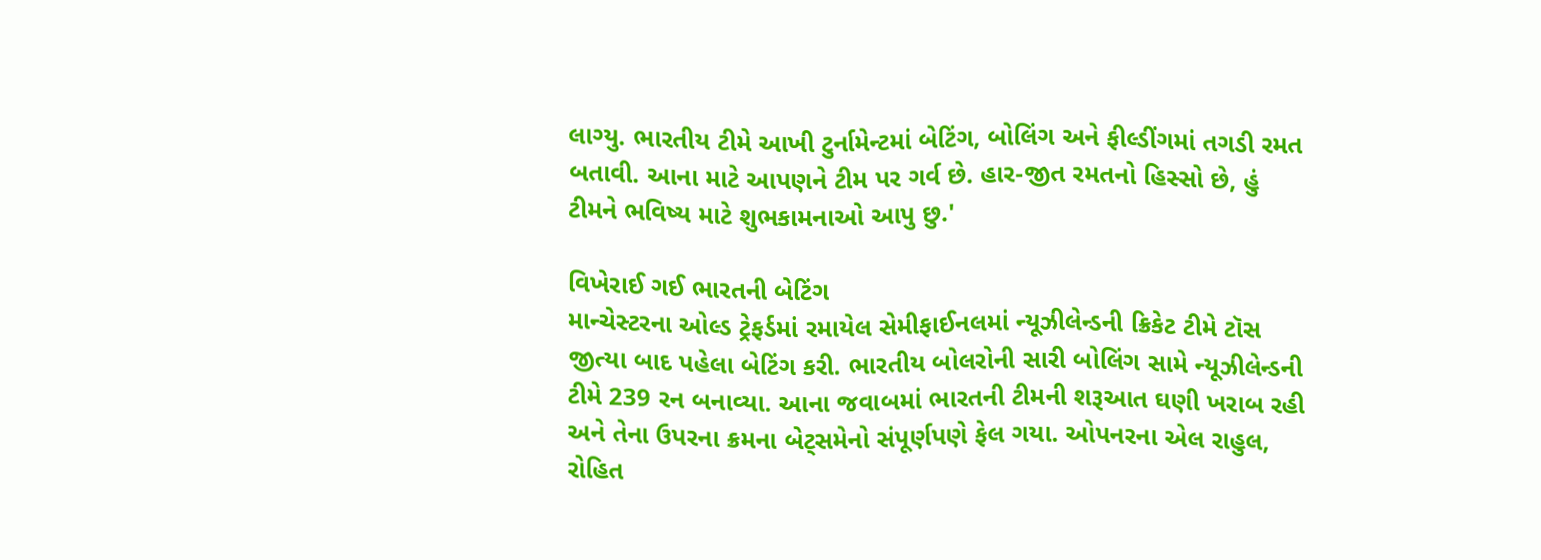લાગ્યુ. ભારતીય ટીમે આખી ટુર્નામેન્ટમાં બેટિંગ, બોલિંગ અને ફીલ્ડીંગમાં તગડી રમત બતાવી. આના માટે આપણને ટીમ પર ગર્વ છે. હાર-જીત રમતનો હિસ્સો છે, હું ટીમને ભવિષ્ય માટે શુભકામનાઓ આપુ છુ.'

વિખેરાઈ ગઈ ભારતની બેટિંગ
માન્ચેસ્ટરના ઓલ્ડ ટ્રેફર્ડમાં રમાયેલ સેમીફાઈનલમાં ન્યૂઝીલેન્ડની ક્રિકેટ ટીમે ટૉસ જીત્યા બાદ પહેલા બેટિંગ કરી. ભારતીય બોલરોની સારી બોલિંગ સામે ન્યૂઝીલેન્ડની ટીમે 239 રન બનાવ્યા. આના જવાબમાં ભારતની ટીમની શરૂઆત ઘણી ખરાબ રહી અને તેના ઉપરના ક્રમના બેટ્સમેનો સંપૂર્ણપણે ફેલ ગયા. ઓપનરના એલ રાહુલ, રોહિત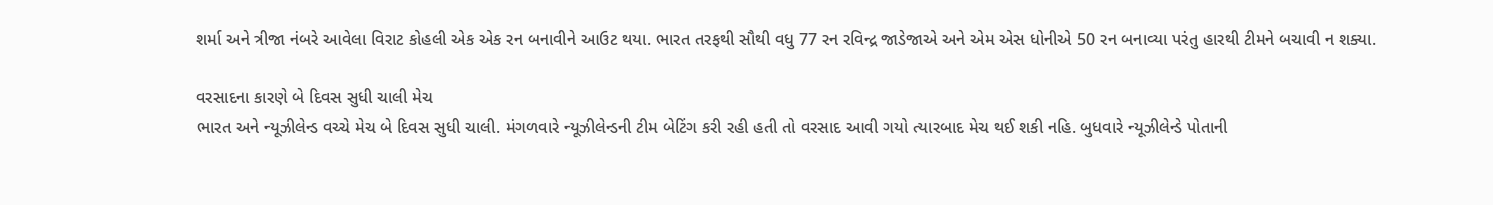શર્મા અને ત્રીજા નંબરે આવેલા વિરાટ કોહલી એક એક રન બનાવીને આઉટ થયા. ભારત તરફથી સૌથી વધુ 77 રન રવિન્દ્ર જાડેજાએ અને એમ એસ ધોનીએ 50 રન બનાવ્યા પરંતુ હારથી ટીમને બચાવી ન શક્યા.

વરસાદના કારણે બે દિવસ સુધી ચાલી મેચ
ભારત અને ન્યૂઝીલેન્ડ વચ્ચે મેચ બે દિવસ સુધી ચાલી. મંગળવારે ન્યૂઝીલેન્ડની ટીમ બેટિંગ કરી રહી હતી તો વરસાદ આવી ગયો ત્યારબાદ મેચ થઈ શકી નહિ. બુધવારે ન્યૂઝીલેન્ડે પોતાની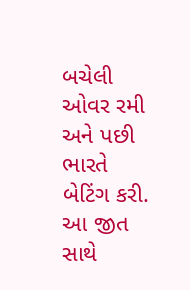બચેલી ઓવર રમી અને પછી ભારતે બેટિંગ કરી. આ જીત સાથે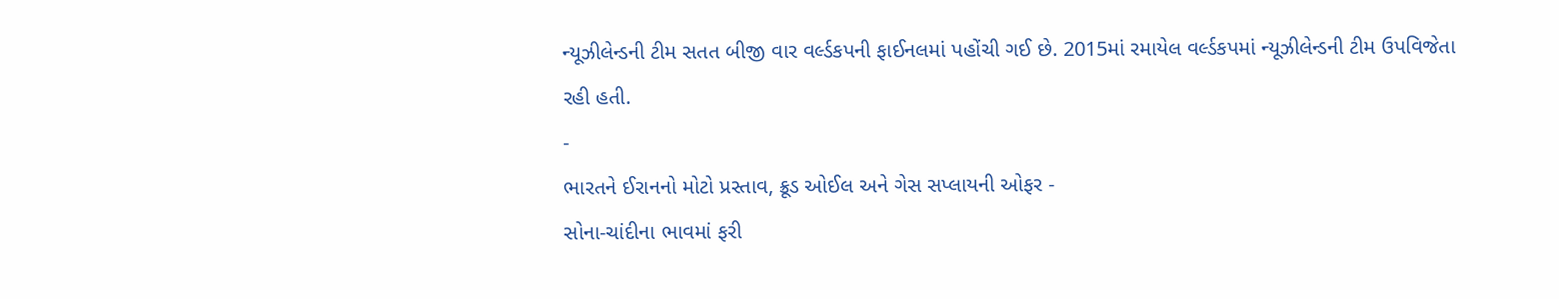ન્યૂઝીલેન્ડની ટીમ સતત બીજી વાર વર્લ્ડકપની ફાઈનલમાં પહોંચી ગઈ છે. 2015માં રમાયેલ વર્લ્ડકપમાં ન્યૂઝીલેન્ડની ટીમ ઉપવિજેતા રહી હતી.
-
ભારતને ઈરાનનો મોટો પ્રસ્તાવ, ક્રૂડ ઓઈલ અને ગેસ સપ્લાયની ઓફર -
સોના-ચાંદીના ભાવમાં ફરી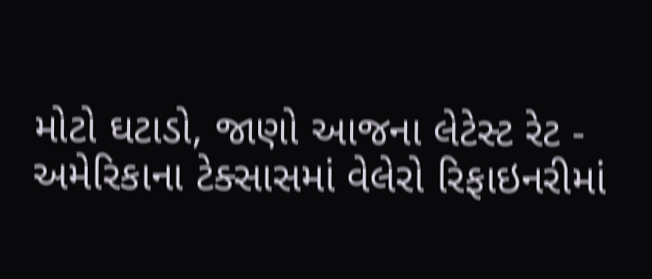મોટો ઘટાડો, જાણો આજના લેટેસ્ટ રેટ -
અમેરિકાના ટેક્સાસમાં વેલેરો રિફાઇનરીમાં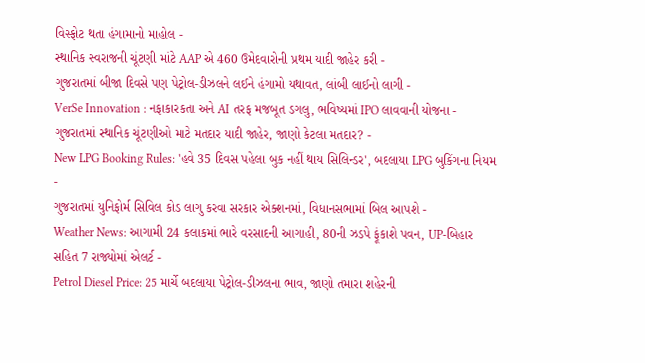વિસ્ફોટ થતા હંગામાનો માહોલ -
સ્થાનિક સ્વરાજની ચૂંટણી માંટે AAP એ 460 ઉમેદવારોની પ્રથમ યાદી જાહેર કરી -
ગુજરાતમાં બીજા દિવસે પણ પેટ્રોલ-ડીઝલને લઈને હંગામો યથાવત, લાંબી લાઈનો લાગી -
VerSe Innovation : નફાકારકતા અને AI તરફ મજબૂત ડગલુ, ભવિષ્યમાં IPO લાવવાની યોજના -
ગુજરાતમાં સ્થાનિક ચૂંટણીઓ માટે મતદાર યાદી જાહેર, જાણો કેટલા મતદાર? -
New LPG Booking Rules: 'હવે 35 દિવસ પહેલા બુક નહીં થાય સિલિન્ડર', બદલાયા LPG બુકિંગના નિયમ -
ગુજરાતમાં યુનિફોર્મ સિવિલ કોડ લાગુ કરવા સરકાર એક્શનમાં, વિધાનસભામાં બિલ આપશે -
Weather News: આગામી 24 કલાકમાં ભારે વરસાદની આગાહી, 80ની ઝડપે ફૂંકાશે પવન, UP-બિહાર સહિત 7 રાજ્યોમાં એલર્ટ -
Petrol Diesel Price: 25 માર્ચે બદલાયા પેટ્રોલ-ડીઝલના ભાવ, જાણો તમારા શહેરની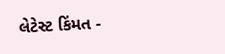લેટેસ્ટ કિંમત -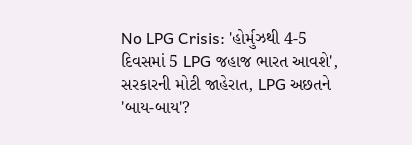No LPG Crisis: 'હોર્મુઝથી 4-5 દિવસમાં 5 LPG જહાજ ભારત આવશે', સરકારની મોટી જાહેરાત, LPG અછતને 'બાય-બાય'?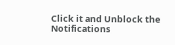Click it and Unblock the Notifications